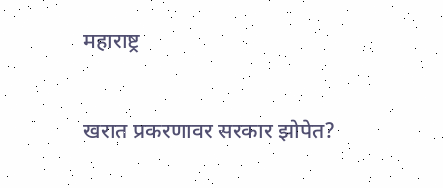महाराष्ट्र

खरात प्रकरणावर सरकार झोपेत?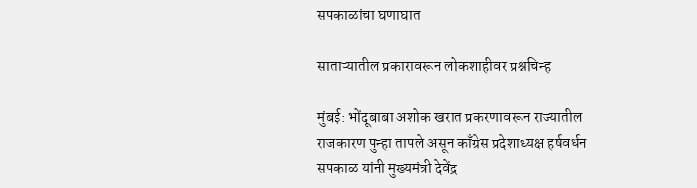सपकाळांचा घणाघात

साताऱ्यातील प्रकारावरून लोकशाहीवर प्रश्नचिन्ह

मुंबई: भोंदूबाबा अशोक खरात प्रकरणावरून राज्यातील राजकारण पुन्हा तापले असून काँग्रेस प्रदेशाध्यक्ष हर्षवर्धन सपकाळ यांनी मुख्यमंत्री देवेंद्र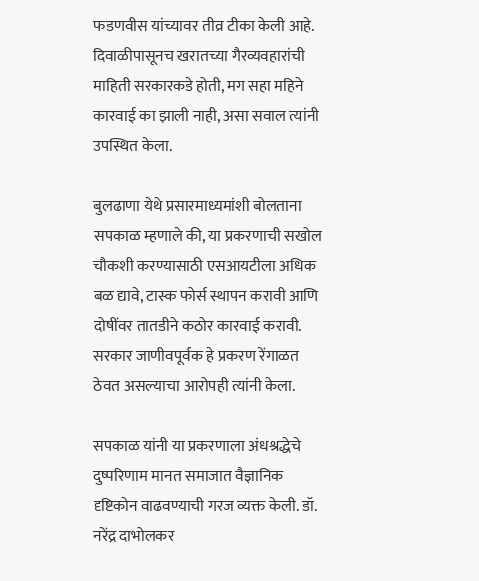फडणवीस यांच्यावर तीव्र टीका केली आहे. दिवाळीपासूनच खरातच्या गैरव्यवहारांची माहिती सरकारकडे होती, मग सहा महिने कारवाई का झाली नाही, असा सवाल त्यांनी उपस्थित केला.

बुलढाणा येथे प्रसारमाध्यमांशी बोलताना सपकाळ म्हणाले की, या प्रकरणाची सखोल चौकशी करण्यासाठी एसआयटीला अधिक बळ द्यावे, टास्क फोर्स स्थापन करावी आणि दोषींवर तातडीने कठोर कारवाई करावी. सरकार जाणीवपूर्वक हे प्रकरण रेंगाळत ठेवत असल्याचा आरोपही त्यांनी केला.

सपकाळ यांनी या प्रकरणाला अंधश्रद्धेचे दुष्परिणाम मानत समाजात वैज्ञानिक दृष्टिकोन वाढवण्याची गरज व्यक्त केली. डॉ. नरेंद्र दाभोलकर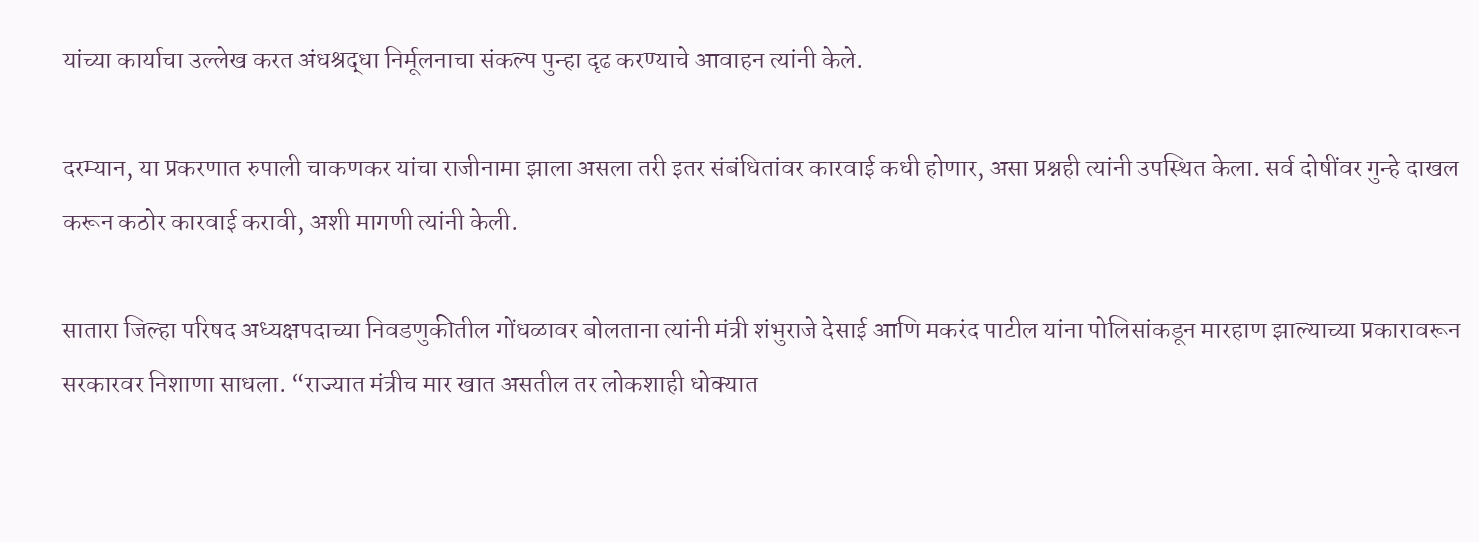यांच्या कार्याचा उल्लेख करत अंधश्रद्धा निर्मूलनाचा संकल्प पुन्हा दृढ करण्याचे आवाहन त्यांनी केले.

दरम्यान, या प्रकरणात रुपाली चाकणकर यांचा राजीनामा झाला असला तरी इतर संबंधितांवर कारवाई कधी होणार, असा प्रश्नही त्यांनी उपस्थित केला. सर्व दोषींवर गुन्हे दाखल करून कठोर कारवाई करावी, अशी मागणी त्यांनी केली.

सातारा जिल्हा परिषद अध्यक्षपदाच्या निवडणुकीतील गोंधळावर बोलताना त्यांनी मंत्री शंभुराजे देसाई आणि मकरंद पाटील यांना पोलिसांकडून मारहाण झाल्याच्या प्रकारावरून सरकारवर निशाणा साधला. “राज्यात मंत्रीच मार खात असतील तर लोकशाही धोक्यात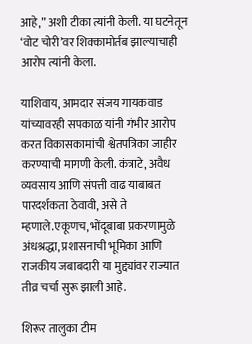आहे,” अशी टीका त्यांनी केली. या घटनेतून ‘वोट चोरी’वर शिक्कामोर्तब झाल्याचाही आरोप त्यांनी केला.

याशिवाय, आमदार संजय गायकवाड यांच्यावरही सपकाळ यांनी गंभीर आरोप करत विकासकामांची श्वेतपत्रिका जाहीर करण्याची मागणी केली. कंत्राटे, अवैध व्यवसाय आणि संपत्ती वाढ याबाबत पारदर्शकता ठेवावी, असे ते म्हणाले.एकूणच, भोंदूबाबा प्रकरणामुळे अंधश्रद्धा, प्रशासनाची भूमिका आणि राजकीय जबाबदारी या मुद्द्यांवर राज्यात तीव्र चर्चा सुरू झाली आहे.

शिरूर तालुका टीम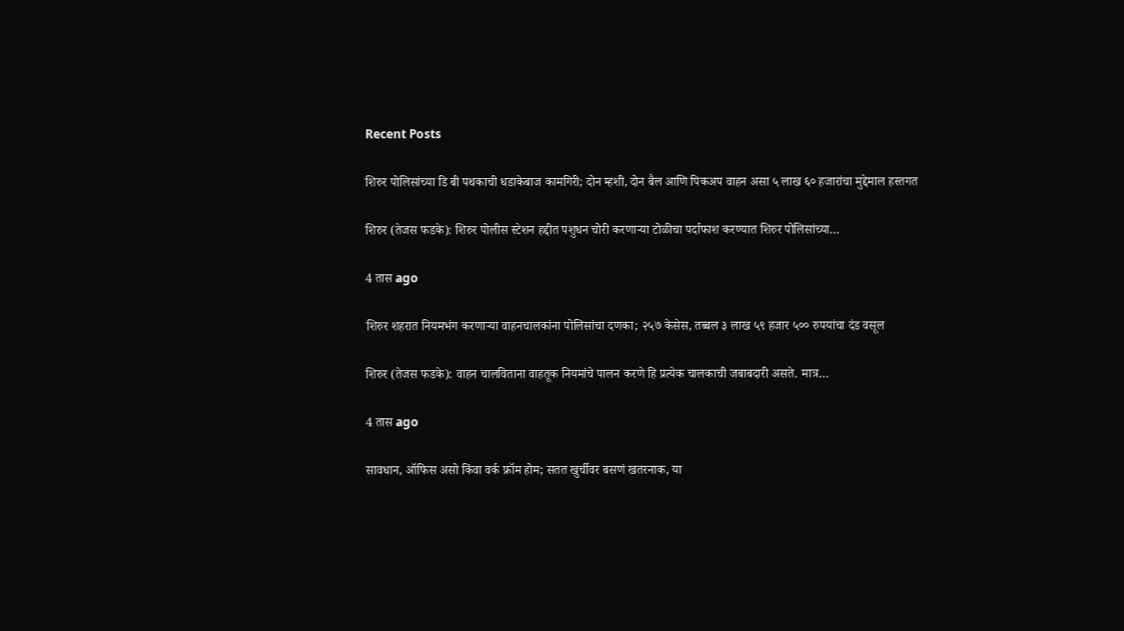Recent Posts

शिरुर पोलिसांच्या डि बी पथकाची धडाकेबाज कामगिरी; दोन म्हशी, दोन बैल आणि पिकअप वाहन असा ५ लाख ६० हजारांचा मुद्देमाल हस्तगत

शिरुर (तेजस फडके): शिरुर पोलीस स्टेशन हद्दीत पशुधन चोरी करणाऱ्या टोळीचा पर्दाफाश करण्यात शिरुर पोलिसांच्या…

4 तास ago

शिरुर शहरात नियमभंग करणाऱ्या वाहनचालकांना पोलिसांचा दणका; २५७ केसेस, तब्बल ३ लाख ५९ हजार ५०० रुपयांचा दंड वसूल

शिरुर (तेजस फडके): वाहन चालविताना वाहतूक नियमांचे पालन करणे हि प्रत्येक चालकाची जबाबदारी असते. मात्र…

4 तास ago

सावधान, ऑफिस असो किंवा वर्क फ्रॉम होम; सतत खुर्चीवर बसणं खतरनाक, या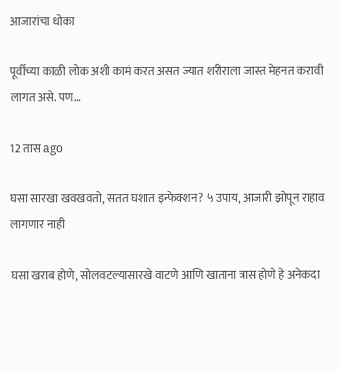आजारांचा धोका

पूर्वीच्या काळी लोक अशी कामं करत असत ज्यात शरीराला जास्त मेहनत करावी लागत असे. पण…

12 तास ago

घसा सारखा खवखवतो, सतत घशात इन्फेक्शन? ५ उपाय, आजारी झोपून राहाव लागणार नाही

घसा खराब होणे, सोलवटल्यासारखे वाटणे आणि खाताना त्रास होणे हे अनेकदा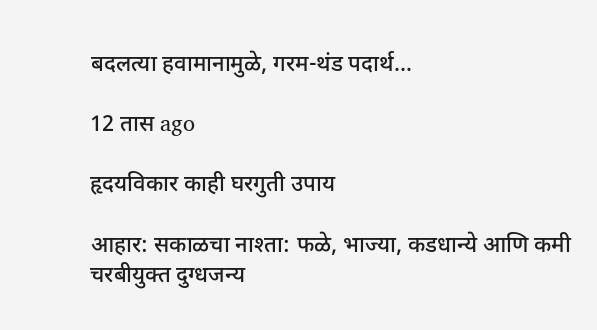बदलत्या हवामानामुळे, गरम-थंड पदार्थ…

12 तास ago

हृदयविकार काही घरगुती उपाय

आहार: सकाळचा नाश्ता: फळे, भाज्या, कडधान्ये आणि कमी चरबीयुक्त दुग्धजन्य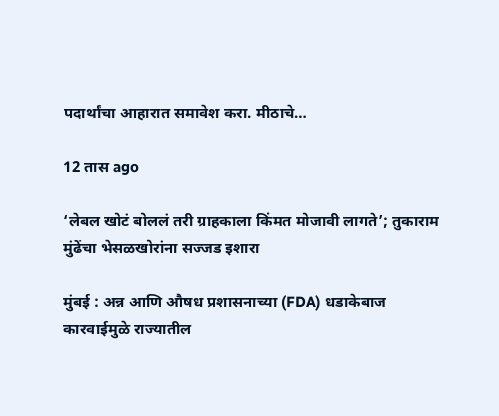पदार्थांचा आहारात समावेश करा. मीठाचे…

12 तास ago

‘लेबल खोटं बोललं तरी ग्राहकाला किंमत मोजावी लागते’; तुकाराम मुंढेंचा भेसळखोरांना सज्जड इशारा

मुंबई : अन्न आणि औषध प्रशासनाच्या (FDA) धडाकेबाज कारवाईमुळे राज्यातील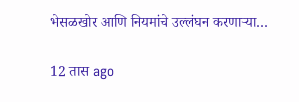भेसळखोर आणि नियमांचे उल्लंघन करणाऱ्या…

12 तास ago